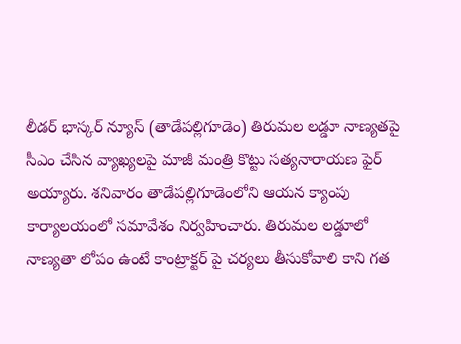లీడర్ భాస్కర్ న్యూస్ (తాడేపల్లిగూడెం) తిరుమల లడ్డూ నాణ్యతపై సీఎం చేసిన వ్యాఖ్యలపై మాజీ మంత్రి కొట్టు సత్యనారాయణ ఫైర్ అయ్యారు. శనివారం తాడేపల్లిగూడెంలోని ఆయన క్యాంపు కార్యాలయంలో సమావేశం నిర్వహించారు. తిరుమల లడ్డూలో నాణ్యతా లోపం ఉంటే కాంట్రాక్టర్ పై చర్యలు తీసుకోవాలి కాని గత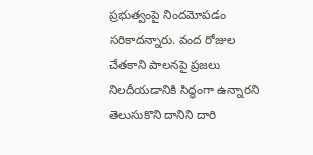ప్రభుత్వంపై నిందమోపడం సరికాదన్నారు. వంద రోజుల చేతకాని పాలనపై ప్రజలు నిలదీయడానికి సిద్ధంగా ఉన్నారని తెలుసుకొని దానిని దారి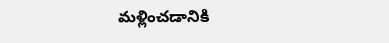మళ్లించడానికి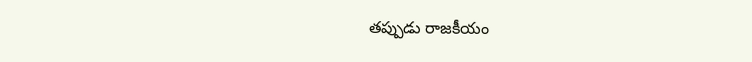తప్పుడు రాజకీయం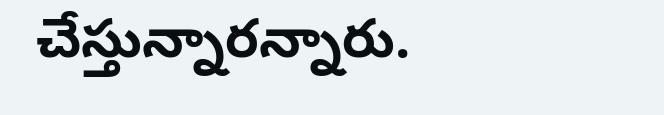చేస్తున్నారన్నారు.